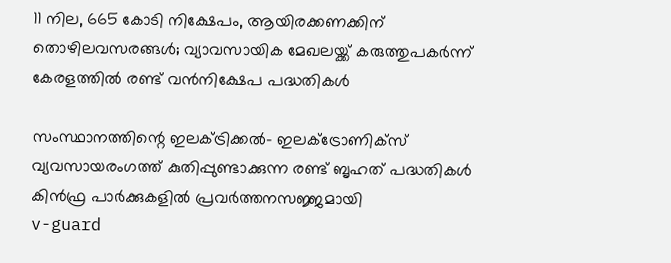11 നില, 665 കോടി നിക്ഷേപം, ആയിരക്കണക്കിന് തൊഴിലവസരങ്ങള്‍; വ്യാവസായിക മേഖലയ്ക്ക് കരുത്തുപകര്‍ന്ന് കേരളത്തില്‍ രണ്ട് വന്‍നിക്ഷേപ പദ്ധതികള്‍

സംസ്ഥാനത്തിന്റെ ഇലക്ട്രിക്കല്‍- ഇലക്ട്രോണിക്‌സ് വ്യവസായരംഗത്ത് കുതിപ്പുണ്ടാക്കുന്ന രണ്ട് ബൃഹത് പദ്ധതികള്‍ കിന്‍ഫ്ര പാര്‍ക്കുകളില്‍ പ്രവര്‍ത്തനസജ്ജമായി
v-guard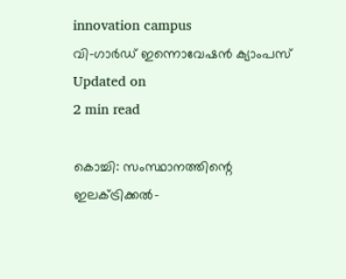innovation campus
വി-ഗാർഡ് ഇന്നൊവേഷൻ ക്യാംപസ്
Updated on
2 min read

കൊച്ചി: സംസ്ഥാനത്തിന്റെ ഇലക്ട്രിക്കല്‍-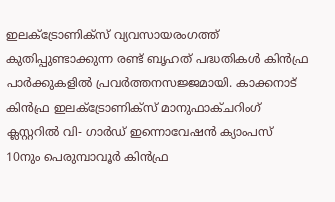ഇലക്ട്രോണിക്‌സ് വ്യവസായരംഗത്ത് കുതിപ്പുണ്ടാക്കുന്ന രണ്ട് ബൃഹത് പദ്ധതികള്‍ കിന്‍ഫ്ര പാര്‍ക്കുകളില്‍ പ്രവര്‍ത്തനസജ്ജമായി. കാക്കനാട് കിന്‍ഫ്ര ഇലക്ട്രോണിക്സ് മാനുഫാക്ചറിംഗ് ക്ലസ്റ്ററില്‍ വി- ഗാര്‍ഡ് ഇന്നൊവേഷന്‍ ക്യാംപസ് 10നും പെരുമ്പാവൂര്‍ കിന്‍ഫ്ര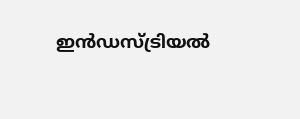ഇന്‍ഡസ്ട്രിയല്‍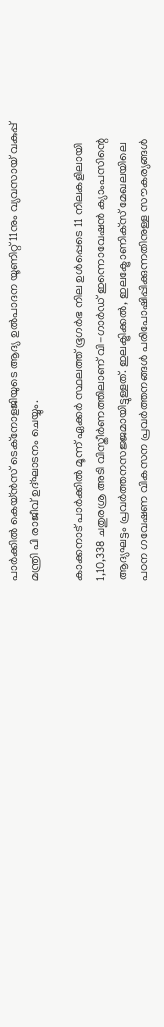പാര്‍ക്കില്‍ കെയ്ന്‍സ് ടെക്നോളജിയുടെ ആദ്യ ഉല്‍പാദന യൂണിറ്റ് 11നും വ്യവസായ് വകുപ്പ് മന്ത്രി പി രാജീവ് ഉദ്ഘാടനം ചെയ്യും.

കാക്കനാട് പാര്‍ക്കില്‍ മൂന്ന് ഏക്കര്‍ സ്ഥലത്ത് ഭൂഗര്‍ഭ നില ഉള്‍പ്പെടെ 11 നിലകളിലായി 1,10,338 ചതുരശ്ര അടി വിസ്തീര്‍ണത്തിലാണ് വി-ഗാര്‍ഡ് ഇന്നൊവേഷന്‍ ക്യാംപസിന്റെ ആദ്യഘട്ടം പ്രവര്‍ത്തനസജ്ജമായിട്ടുള്ളത്. ഇലക്ട്രിക്കല്‍, ഇലക്ട്രോണിക്‌സ് മേഖലയിലെ പഠന ഗവേഷണ വികസന പ്രവര്‍ത്തനങ്ങള്‍ പരിപോഷിപ്പിക്കുന്നതിനുള്ള സൗകര്യങ്ങള്‍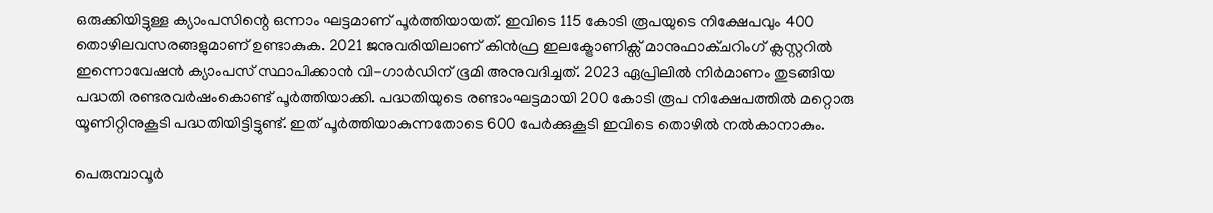ഒരുക്കിയിട്ടുള്ള ക്യാംപസിന്റെ ഒന്നാം ഘട്ടമാണ് പൂര്‍ത്തിയായത്. ഇവിടെ 115 കോടി രൂപയുടെ നിക്ഷേപവും 400 തൊഴിലവസരങ്ങളുമാണ് ഉണ്ടാകുക. 2021 ജനുവരിയിലാണ് കിന്‍ഫ്ര ഇലക്ട്രോണിക്സ് മാനുഫാക്ചറിംഗ് ക്ലസ്റ്ററില്‍ ഇന്നൊവേഷന്‍ ക്യാംപസ് സ്ഥാപിക്കാന്‍ വി-ഗാര്‍ഡിന് ഭൂമി അനുവദിച്ചത്. 2023 ഏപ്രിലില്‍ നിര്‍മാണം തുടങ്ങിയ പദ്ധതി രണ്ടരവര്‍ഷംകൊണ്ട് പൂര്‍ത്തിയാക്കി. പദ്ധതിയുടെ രണ്ടാംഘട്ടമായി 200 കോടി രൂപ നിക്ഷേപത്തില്‍ മറ്റൊരു യൂണിറ്റിനുകൂടി പദ്ധതിയിട്ടിട്ടുണ്ട്. ഇത് പൂര്‍ത്തിയാകുന്നതോടെ 600 പേര്‍ക്കുകൂടി ഇവിടെ തൊഴില്‍ നല്‍കാനാകും.

പെരുമ്പാവൂര്‍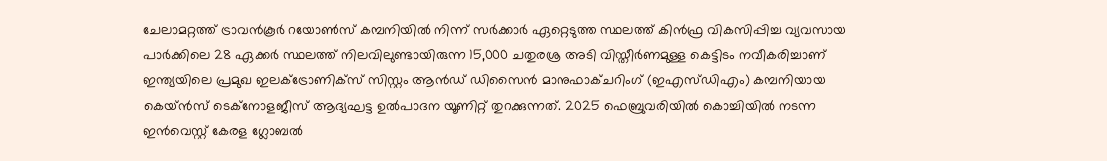ചേലാമറ്റത്ത് ട്രാവന്‍കൂര്‍ റയോണ്‍സ് കമ്പനിയില്‍ നിന്ന് സര്‍ക്കാര്‍ ഏറ്റെടുത്ത സ്ഥലത്ത് കിന്‍ഫ്ര വികസിപ്പിച്ച വ്യവസായ പാര്‍ക്കിലെ 28 ഏക്കര്‍ സ്ഥലത്ത് നിലവിലുണ്ടായിരുന്ന 15,000 ചതുരശ്ര അടി വിസ്തീര്‍ണമുള്ള കെട്ടിടം നവീകരിച്ചാണ് ഇന്ത്യയിലെ പ്രമുഖ ഇലക്ട്രോണിക്സ് സിസ്റ്റം ആന്‍ഡ് ഡിസൈന്‍ മാനുഫാക്ചറിംഗ് (ഇഎസ്ഡിഎം) കമ്പനിയായ കെയ്ന്‍സ് ടെക്‌നോളജീസ് ആദ്യഘട്ട ഉല്‍പാദന യൂണിറ്റ് തുറക്കുന്നത്. 2025 ഫെബ്രുവരിയില്‍ കൊച്ചിയില്‍ നടന്ന ഇന്‍വെസ്റ്റ് കേരള ഗ്ലോബല്‍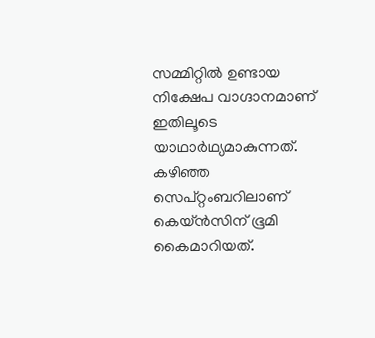സമ്മിറ്റില്‍ ഉണ്ടായ നിക്ഷേപ വാഗ്ദാനമാണ് ഇതിലൂടെ യാഥാര്‍ഥ്യമാകുന്നത്. കഴിഞ്ഞ സെപ്റ്റംബറിലാണ് കെയ്ന്‍സിന് ഭൂമി കൈമാറിയത്.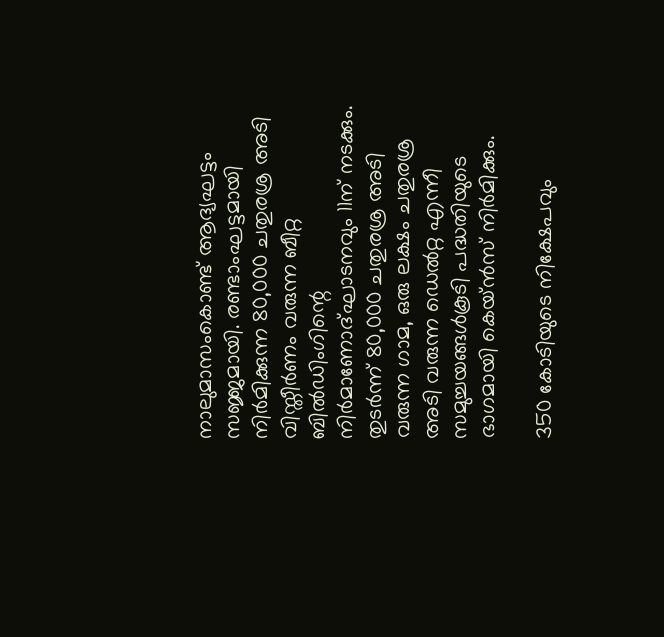നാലുമാസംകൊണ്ട് ആദ്യഘട്ടം സജ്ജമായി. രണ്ടാംഘട്ടമായി നിര്‍മിക്കുന്ന 80,000 ചതുരശ്ര അടി വിസ്തീര്‍ണം വരുന്ന ബീറ്റ ബില്‍ഡിംഗിന്റെ നിര്‍മാണോദ്ഘാടനവും 11ന് നടക്കും. തുടര്‍ന്ന് 80,000 ചതുരശ്ര അടി വരുന്ന ഗാമ, ഒരു ലക്ഷം ചതുരശ്ര അടി വരുന്ന ഡെല്‍റ്റ എന്നീ സമുച്ചയങ്ങള്‍കൂടി പദ്ധതിയുടെ ഭാഗമായി കെയ്ന്‍സ് നിര്‍മിക്കും.

350 കോടിയുടെ നിക്ഷേപവും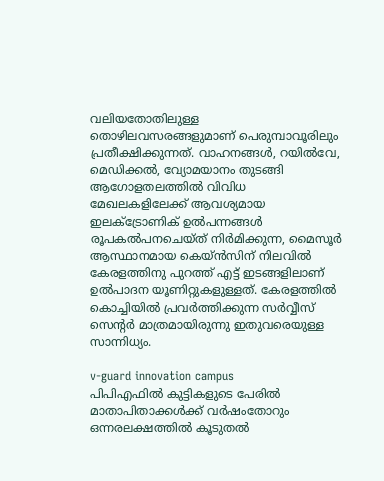വലിയതോതിലുള്ള തൊഴിലവസരങ്ങളുമാണ് പെരുമ്പാവൂരിലും പ്രതീക്ഷിക്കുന്നത്. വാഹനങ്ങള്‍, റയില്‍വേ, മെഡിക്കല്‍, വ്യോമയാനം തുടങ്ങി ആഗോളതലത്തില്‍ വിവിധ മേഖലകളിലേക്ക് ആവശ്യമായ ഇലക്ട്രോണിക് ഉല്‍പന്നങ്ങള്‍ രൂപകല്‍പനചെയ്ത് നിര്‍മിക്കുന്ന, മൈസൂര്‍ ആസ്ഥാനമായ കെയ്ന്‍സിന് നിലവില്‍ കേരളത്തിനു പുറത്ത് എട്ട് ഇടങ്ങളിലാണ് ഉല്‍പാദന യൂണിറ്റുകളുള്ളത്. കേരളത്തില്‍ കൊച്ചിയില്‍ പ്രവര്‍ത്തിക്കുന്ന സര്‍വ്വീസ് സെന്റര്‍ മാത്രമായിരുന്നു ഇതുവരെയുള്ള സാന്നിധ്യം.

v-guard innovation campus
പിപിഎഫില്‍ കുട്ടികളുടെ പേരില്‍ മാതാപിതാക്കള്‍ക്ക് വര്‍ഷംതോറും ഒന്നരലക്ഷത്തില്‍ കൂടുതല്‍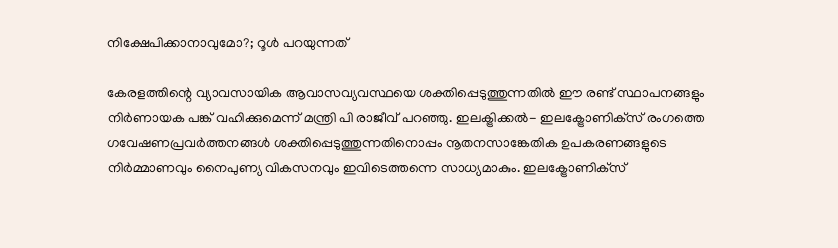നിക്ഷേപിക്കാനാവുമോ?; റൂള്‍ പറയുന്നത്

കേരളത്തിന്റെ വ്യാവസായിക ആവാസവ്യവസ്ഥയെ ശക്തിപ്പെടുത്തുന്നതില്‍ ഈ രണ്ട് സ്ഥാപനങ്ങളും നിര്‍ണായക പങ്ക് വഹിക്കുമെന്ന് മന്ത്രി പി രാജീവ് പറഞ്ഞു. ഇലക്ട്രിക്കല്‍- ഇലക്ട്രോണിക്‌സ് രംഗത്തെ ഗവേഷണപ്രവര്‍ത്തനങ്ങള്‍ ശക്തിപ്പെടുത്തുന്നതിനൊപ്പം നൂതനസാങ്കേതിക ഉപകരണങ്ങളുടെ നിര്‍മ്മാണവും നൈപുണ്യ വികസനവും ഇവിടെത്തന്നെ സാധ്യമാകും. ഇലക്ട്രോണിക്‌സ്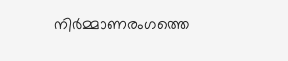നിര്‍മ്മാണരംഗത്തെ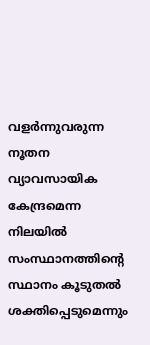വളര്‍ന്നുവരുന്ന നൂതന വ്യാവസായിക കേന്ദ്രമെന്ന നിലയില്‍ സംസ്ഥാനത്തിന്റെ സ്ഥാനം കൂടുതല്‍ ശക്തിപ്പെടുമെന്നും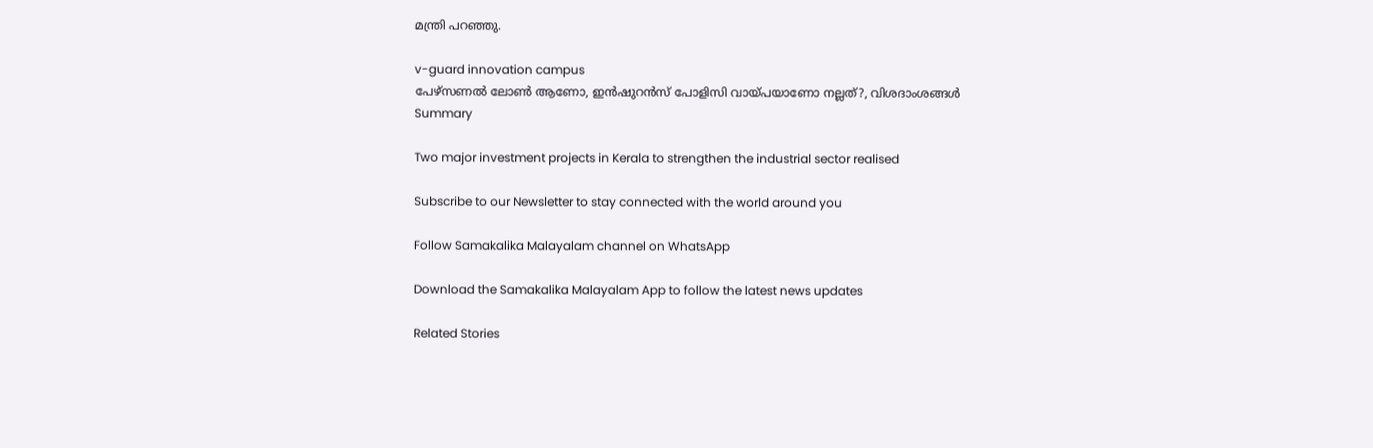മന്ത്രി പറഞ്ഞു.

v-guard innovation campus
പേഴ്‌സണല്‍ ലോണ്‍ ആണോ, ഇന്‍ഷുറന്‍സ് പോളിസി വായ്പയാണോ നല്ലത്?, വിശദാംശങ്ങള്‍
Summary

Two major investment projects in Kerala to strengthen the industrial sector realised

Subscribe to our Newsletter to stay connected with the world around you

Follow Samakalika Malayalam channel on WhatsApp

Download the Samakalika Malayalam App to follow the latest news updates

Related Stories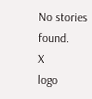No stories found.
X
logo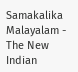Samakalika Malayalam - The New Indian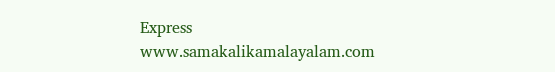Express
www.samakalikamalayalam.com